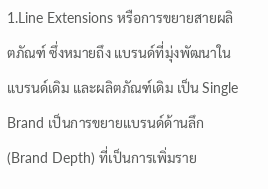1.Line Extensions หรือการขยายสายผลิตภัณฑ์ ซึ่งหมายถึง แบรนด์ที่มุ่งพัฒนาในแบรนด์เดิม และผลิตภัณฑ์เดิม เป็น Single Brand เป็นการขยายแบรนด์ด้านลึก (Brand Depth) ที่เป็นการเพิ่มราย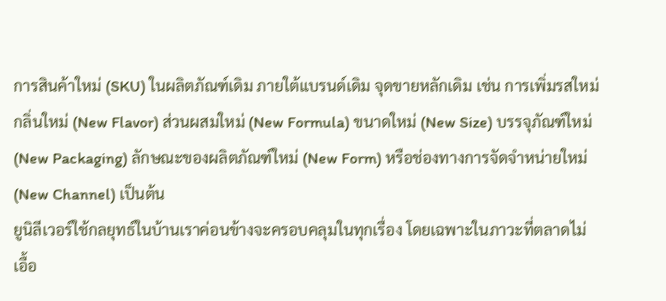การสินค้าใหม่ (SKU) ในผลิตภัณฑ์เดิม ภายใต้แบรนด์เดิม จุดขายหลักเดิม เช่น การเพิ่มรสใหม่ กลิ่นใหม่ (New Flavor) ส่วนผสมใหม่ (New Formula) ขนาดใหม่ (New Size) บรรจุภัณฑ์ใหม่ (New Packaging) ลักษณะของผลิตภัณฑ์ใหม่ (New Form) หรือช่องทางการจัดจำหน่ายใหม่ (New Channel) เป็นต้น
ยูนิลีเวอร์ใช้กลยุทธ์ในบ้านเราค่อนข้างจะครอบคลุมในทุกเรื่อง โดยเฉพาะในภาวะที่ตลาดไม่เอื้อ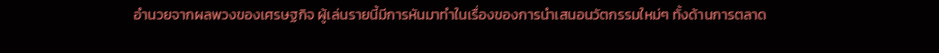อำนวยจากผลพวงของเศรษฐกิจ ผู้เล่นรายนี้มีการหันมาทำในเรื่องของการนำเสนอนวัตกรรมใหม่ๆ ทั้งด้านการตลาด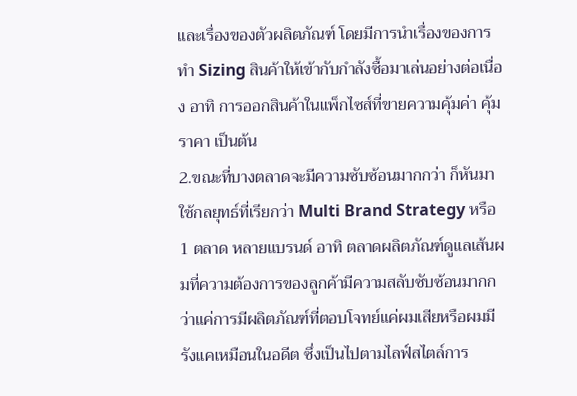และเรื่องของตัวผลิตภัณฑ์ โดยมีการนำเรื่องของการทำ Sizing สินค้าให้เข้ากับกำลังซื้อมาเล่นอย่างต่อเนื่อง อาทิ การออกสินค้าในแพ็กไซส์ที่ขายความคุ้มค่า คุ้มราคา เป็นต้น
2.ขณะที่บางตลาดจะมีความซับซ้อนมากกว่า ก็หันมาใช้กลยุทธ์ที่เรียกว่า Multi Brand Strategy หรือ 1 ตลาด หลายแบรนด์ อาทิ ตลาดผลิตภัณฑ์ดูแลเส้นผมที่ความต้องการของลูกค้ามีความสลับซับซ้อนมากกว่าแค่การมีผลิตภัณฑ์ที่ตอบโจทย์แค่ผมเสียหรือผมมีรังแคเหมือนในอดีต ซึ่งเป็นไปตามไลฟ์สไตล์การ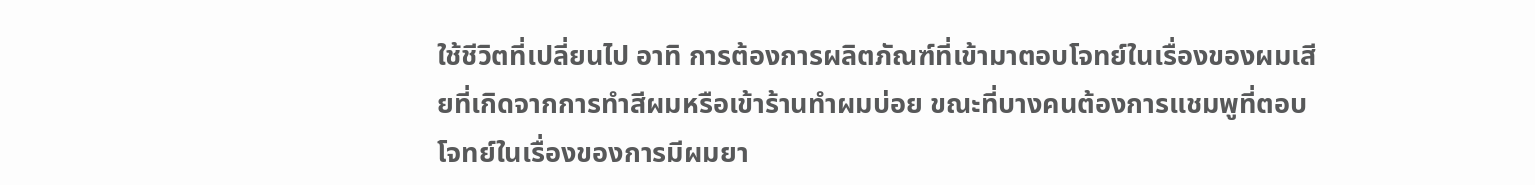ใช้ชีวิตที่เปลี่ยนไป อาทิ การต้องการผลิตภัณฑ์ที่เข้ามาตอบโจทย์ในเรื่องของผมเสียที่เกิดจากการทำสีผมหรือเข้าร้านทำผมบ่อย ขณะที่บางคนต้องการแชมพูที่ตอบโจทย์ในเรื่องของการมีผมยา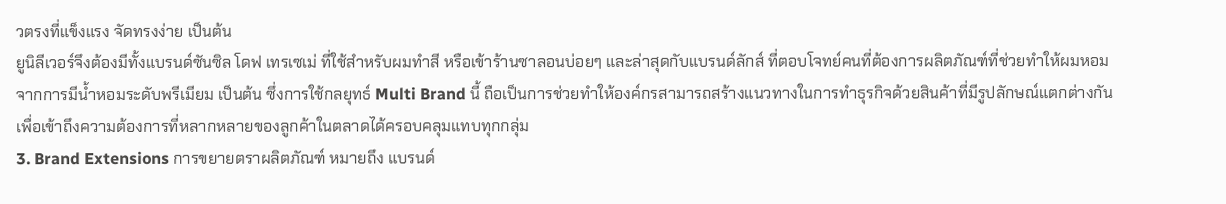วตรงที่แข็งแรง จัดทรงง่าย เป็นต้น
ยูนิลีเวอร์จึงต้องมีทั้งแบรนด์ซันซิล โดฟ เทรเซเม่ ที่ใช้สำหรับผมทำสี หรือเข้าร้านซาลอนบ่อยๆ และล่าสุดกับแบรนด์ลักส์ ที่ตอบโจทย์คนที่ต้องการผลิตภัณฑ์ที่ช่วยทำให้ผมหอมจากการมีน้ำหอมระดับพรีเมียม เป็นต้น ซึ่งการใช้กลยุทธ์ Multi Brand นี้ ถือเป็นการช่วยทำให้องค์กรสามารถสร้างแนวทางในการทำธุรกิจด้วยสินค้าที่มีรูปลักษณ์แตกต่างกัน เพื่อเข้าถึงความต้องการที่หลากหลายของลูกค้าในตลาดได้ครอบคลุมแทบทุกกลุ่ม
3. Brand Extensions การขยายตราผลิตภัณฑ์ หมายถึง แบรนด์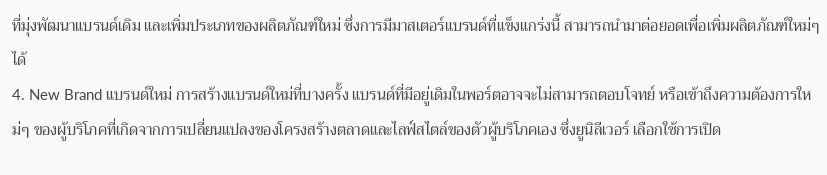ที่มุ่งพัฒนาแบรนด์เดิม และเพิ่มประเภทของผลิตภัณฑ์ใหม่ ซึ่งการมีมาสเตอร์แบรนด์ที่แข็งแกร่งนี้ สามารถนำมาต่อยอดเพื่อเพิ่มผลิตภัณฑ์ใหม่ๆ ได้
4. New Brand แบรนด์ใหม่ การสร้างแบรนด์ใหม่ที่บางครั้ง แบรนด์ที่มีอยู่เดิมในพอร์ตอาจจะไม่สามารถตอบโจทย์ หรือเข้าถึงความต้องการใหม่ๆ ของผู้บริโภคที่เกิดจากการเปลี่ยนแปลงของโครงสร้างตลาดและไลฟ์สไตล์ของตัวผู้บริโภคเอง ซึ่งยูนิลีเวอร์ เลือกใช้การเปิด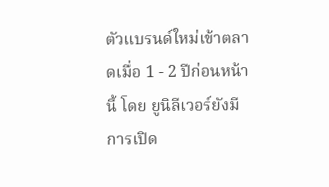ตัวแบรนด์ใหม่เข้าตลาดเมื่อ 1 - 2 ปีก่อนหน้านี้ โดย ยูนิลีเวอร์ยังมีการเปิด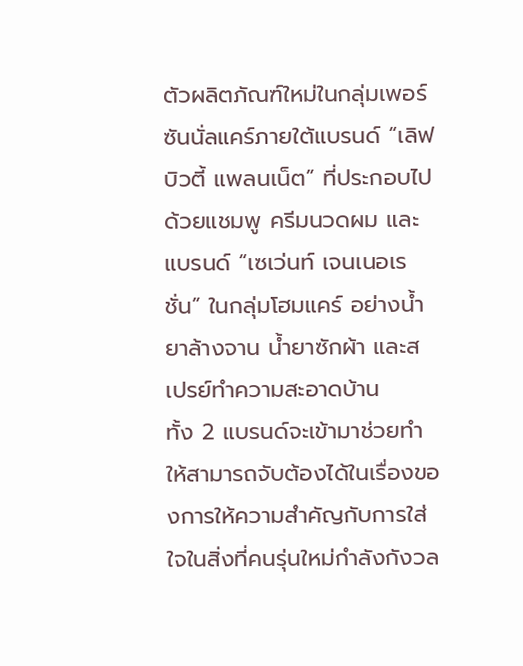ตัวผลิตภัณฑ์ใหม่ในกลุ่มเพอร์ซันนั่ลแคร์ภายใต้แบรนด์ “เลิฟ บิวตี้ แพลนเน็ต” ที่ประกอบไปด้วยแชมพู ครีมนวดผม และแบรนด์ “เซเว่นท์ เจนเนอเรชั่น” ในกลุ่มโฮมแคร์ อย่างน้ำยาล้างจาน น้ำยาซักผ้า และสเปรย์ทำความสะอาดบ้าน
ทั้ง 2 แบรนด์จะเข้ามาช่วยทำให้สามารถจับต้องได้ในเรื่องของการให้ความสำคัญกับการใส่ใจในสิ่งที่คนรุ่นใหม่กำลังกังวล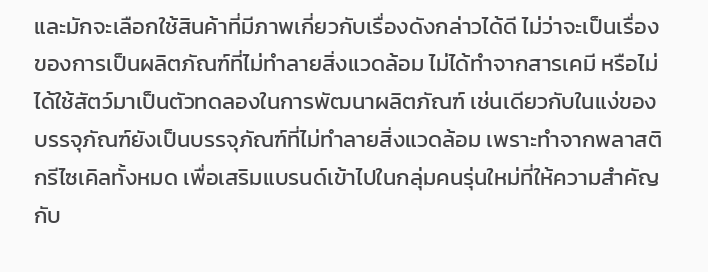และมักจะเลือกใช้สินค้าที่มีภาพเกี่ยวกับเรื่องดังกล่าวได้ดี ไม่ว่าจะเป็นเรื่องของการเป็นผลิตภัณฑ์ที่ไม่ทำลายสิ่งแวดล้อม ไม่ได้ทำจากสารเคมี หรือไม่ได้ใช้สัตว์มาเป็นตัวทดลองในการพัฒนาผลิตภัณฑ์ เช่นเดียวกับในแง่ของบรรจุภัณฑ์ยังเป็นบรรจุภัณฑ์ที่ไม่ทำลายสิ่งแวดล้อม เพราะทำจากพลาสติกรีไซเคิลทั้งหมด เพื่อเสริมแบรนด์เข้าไปในกลุ่มคนรุ่นใหม่ที่ให้ความสำคัญกับ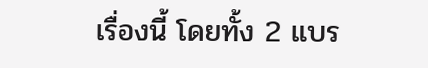เรื่องนี้ โดยทั้ง 2 แบร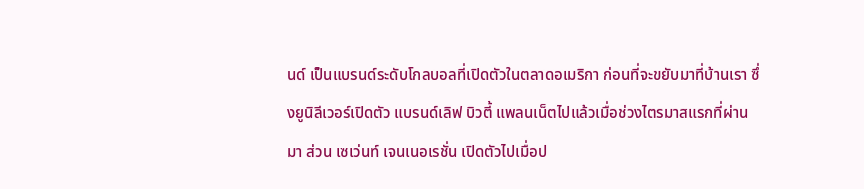นด์ เป็นแบรนด์ระดับโกลบอลที่เปิดตัวในตลาดอเมริกา ก่อนที่จะขยับมาที่บ้านเรา ซึ่งยูนิลีเวอร์เปิดตัว แบรนด์เลิฟ บิวตี้ แพลนเน็ตไปแล้วเมื่อช่วงไตรมาสแรกที่ผ่านมา ส่วน เซเว่นท์ เจนเนอเรชั่น เปิดตัวไปเมื่อป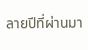ลายปีที่ผ่านมา